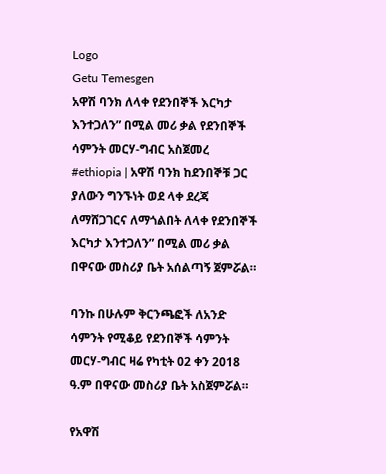Logo
Getu Temesgen
አዋሽ ባንክ ለላቀ የደንበኞች እርካታ እንተጋለን” በሚል መሪ ቃል የደንበኞች ሳምንት መርሃ-ግብር አስጀመረ
#ethiopia | አዋሽ ባንክ ከደንበኞቹ ጋር ያለውን ግንኙነት ወደ ላቀ ደረጃ ለማሸጋገርና ለማጎልበት ለላቀ የደንበኞች እርካታ እንተጋለን” በሚል መሪ ቃል በዋናው መስሪያ ቤት አሰልጣኝ ጀምሯል።

ባንኩ በሁሉም ቅርንጫፎች ለአንድ ሳምንት የሚቆይ የደንበኞች ሳምንት መርሃ-ግብር ዛሬ የካቲት 02 ቀን 2018 ዓ.ም በዋናው መስሪያ ቤት አስጀምሯል።

የአዋሽ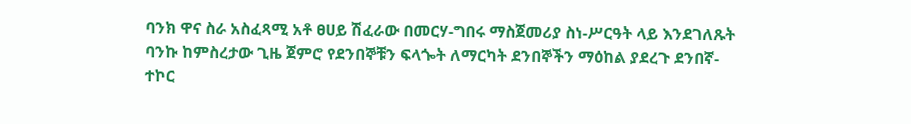ባንክ ዋና ስራ አስፈጻሚ አቶ ፀሀይ ሽፈራው በመርሃ-ግበሩ ማስጀመሪያ ስነ-ሥርዓት ላይ እንደገለጹት ባንኩ ከምስረታው ጊዜ ጀምሮ የደንበኞቹን ፍላጐት ለማርካት ደንበኞችን ማዕከል ያደረጉ ደንበኛ-ተኮር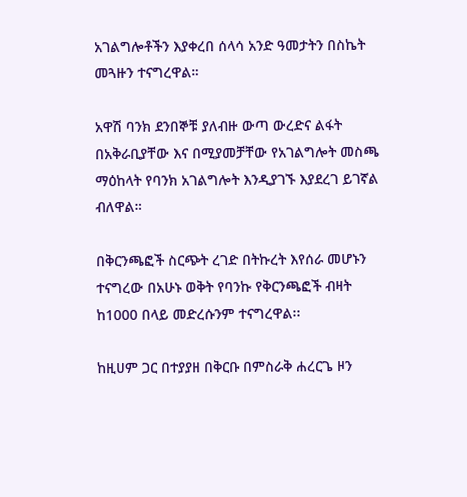አገልግሎቶችን እያቀረበ ሰላሳ አንድ ዓመታትን በስኬት መጓዙን ተናግረዋል።

አዋሽ ባንክ ደንበኞቹ ያለብዙ ውጣ ውረድና ልፋት በአቅራቢያቸው እና በሚያመቻቸው የአገልግሎት መስጫ ማዕከላት የባንክ አገልግሎት እንዲያገኙ እያደረገ ይገኛል ብለዋል።

በቅርንጫፎች ስርጭት ረገድ በትኩረት እየሰራ መሆኑን ተናግረው በአሁኑ ወቅት የባንኩ የቅርንጫፎች ብዛት ከ1000 በላይ መድረሱንም ተናግረዋል፡፡

ከዚሀም ጋር በተያያዘ በቅርቡ በምስራቅ ሐረርጌ ዞን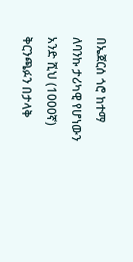በኤጀርሰ ጎሮ ከተማ ለባንኩ ታሪካዊ የሆነውን አንድ ሺህ (1000ኛ) ቅርንጫፉን በታላቅ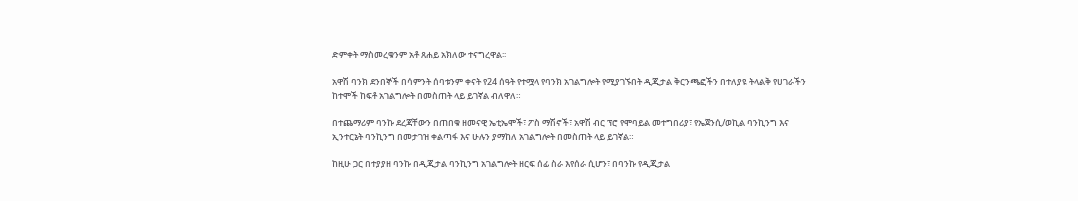ድምቀት ማስመረቁንም አቶ ጸሐይ አክለው ተናግረዋል፡፡

አዋሽ ባንክ ደንበኞች በሳምንት ሰባቱንም ቀናት የ24 ሰዓት የተሟላ የባንክ አገልግሎት የሚያገኙበት ዲጂታል ቅርንጫፎችን በተለያዩ ትላልቅ የሀገራችን ከተሞች ከፍቶ አገልግሎት በመስጠት ላይ ይገኛል ብለዋለ።

በተጨማሪም ባንኩ ደረጃቸውን በጠበቁ ዘመናዊ ኤቲኤሞች፣ ፖስ ማሽኖች፣ አዋሽ ብር ፕሮ የሞባይል መተግበሪያ፣ የኤጀንሲ/ወኪል ባንኪንግ እና ኢንተርኔት ባንኪንግ በመታገዝ ቀልጣፋ እና ሁሉን ያማከለ አገልግሎት በመስጠት ላይ ይገኛል።

ከዚሁ ጋር በተያያዘ ባንኩ በዲጂታል ባንኪንግ አገልግሎት ዘርፍ ሰፊ ስራ እየሰራ ሲሆን፣ በባንኩ የዲጂታል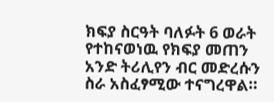ክፍያ ስርዓት ባለፉት 6 ወራት የተከናወነዉ የክፍያ መጠን አንድ ትሪሊየን ብር መድረሱን ስራ አስፈፃሚው ተናግረዋል።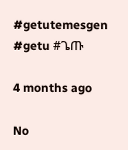#getutemesgen #getu #ጌጡ

4 months ago

No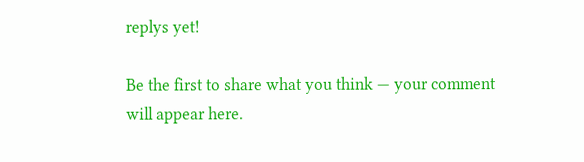replys yet!

Be the first to share what you think — your comment will appear here.